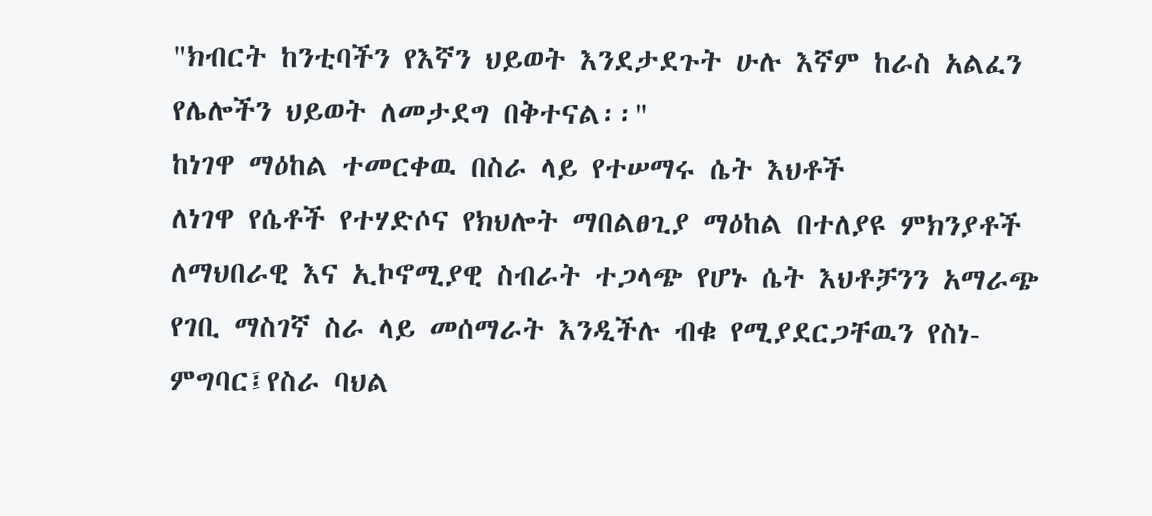"ክብርት ከንቲባችን የእኛን ህይወት እንደታደጉት ሁሉ እኛም ከራስ አልፈን የሌሎችን ህይወት ለመታደግ በቅተናል፡፡"
ከነገዋ ማዕከል ተመርቀዉ በስራ ላይ የተሠማሩ ሴት እህቶች
ለነገዋ የሴቶች የተሃድሶና የክህሎት ማበልፀጊያ ማዕከል በተለያዩ ምክንያቶች ለማህበራዊ እና ኢኮኖሚያዊ ስብራት ተጋላጭ የሆኑ ሴት እህቶቻንን አማራጭ የገቢ ማስገኛ ስራ ላይ መሰማራት እንዲችሉ ብቁ የሚያደርጋቸዉን የስነ-ምግባር፤የስራ ባህል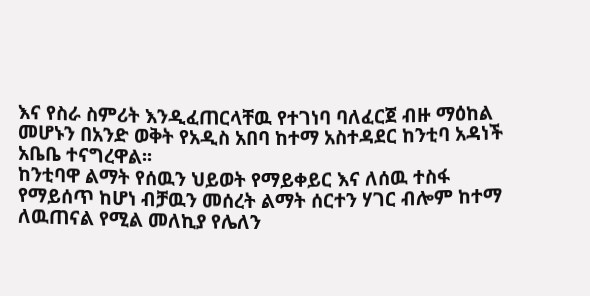እና የስራ ስምሪት እንዲፈጠርላቸዉ የተገነባ ባለፈርጀ ብዙ ማዕከል መሆኑን በአንድ ወቅት የአዲስ አበባ ከተማ አስተዳደር ከንቲባ አዳነች አቤቤ ተናግረዋል፡፡
ከንቲባዋ ልማት የሰዉን ህይወት የማይቀይር እና ለሰዉ ተስፋ የማይሰጥ ከሆነ ብቻዉን መሰረት ልማት ሰርተን ሃገር ብሎም ከተማ ለዉጠናል የሚል መለኪያ የሌለን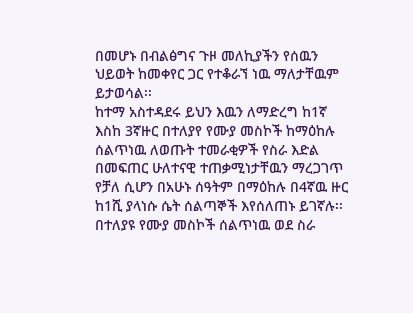በመሆኑ በብልፅግና ጉዞ መለኪያችን የሰዉን ህይወት ከመቀየር ጋር የተቆራኘ ነዉ ማለታቸዉም ይታወሳል፡፡
ከተማ አስተዳደሩ ይህን እዉን ለማድረግ ከ1ኛ እስከ 3ኛዙር በተለያየ የሙያ መስኮች ከማዕከሉ ሰልጥነዉ ለወጡት ተመራቂዎች የስራ እድል በመፍጠር ሁለተናዊ ተጠቃሚነታቸዉን ማረጋገጥ የቻለ ሲሆን በአሁኑ ሰዓትም በማዕከሉ በ4ኛዉ ዙር ከ1ሺ ያላነሱ ሴት ሰልጣኞች እየሰለጠኑ ይገኛሉ፡፡
በተለያዩ የሙያ መስኮች ሰልጥነዉ ወደ ስራ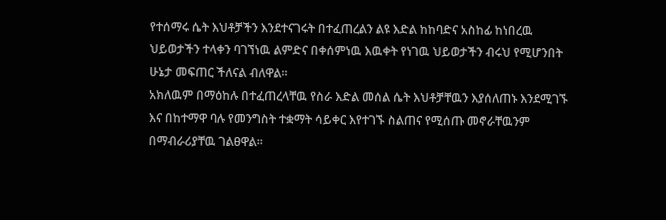የተሰማሩ ሴት እህቶቻችን እንደተናገሩት በተፈጠረልን ልዩ እድል ከከባድና አስከፊ ከነበረዉ ህይወታችን ተላቀን ባገኘነዉ ልምድና በቀሰምነዉ እዉቀት የነገዉ ህይወታችን ብሩህ የሚሆንበት ሁኔታ መፍጠር ችለናል ብለዋል፡፡
አክለዉም በማዕከሉ በተፈጠረላቸዉ የስራ እድል መሰል ሴት እህቶቻቸዉን እያሰለጠኑ እንደሚገኙ እና በከተማዋ ባሉ የመንግስት ተቋማት ሳይቀር እየተገኙ ስልጠና የሚሰጡ መኖራቸዉንም በማብራሪያቸዉ ገልፀዋል፡፡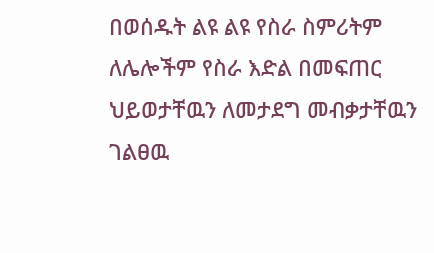በወሰዱት ልዩ ልዩ የስራ ስምሪትም ለሌሎችም የስራ እድል በመፍጠር ህይወታቸዉን ለመታደግ መብቃታቸዉን ገልፀዉ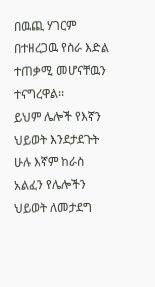በዉጪ ሃገርም በተዘረጋዉ የስራ እድል ተጠቃሚ መሆናቸዉን ተናግረዋል፡፡
ይህም ሌሎች የእኛን ህይወት እንደታደጉት ሁሉ እኛም ከራስ አልፈን የሌሎችን ህይወት ለመታደግ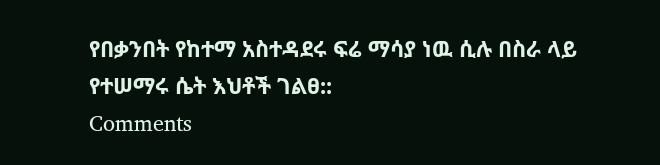የበቃንበት የከተማ አስተዳደሩ ፍሬ ማሳያ ነዉ ሲሉ በስራ ላይ የተሠማሩ ሴት እህቶች ገልፀ::
Comments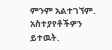ምንም አልተገኘም.
አስተያየቶችዎን ይተዉት.